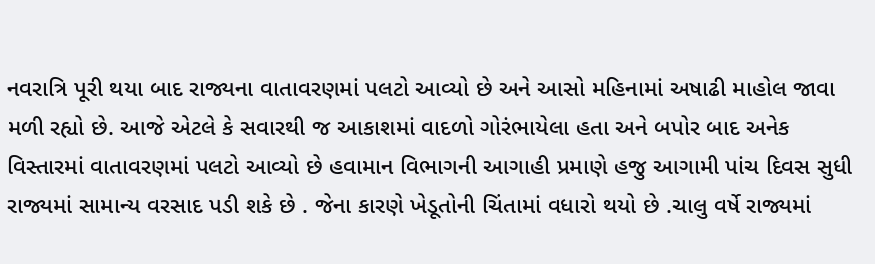નવરાત્રિ પૂરી થયા બાદ રાજ્યના વાતાવરણમાં પલટો આવ્યો છે અને આસો મહિનામાં અષાઢી માહોલ જાવા મળી રહ્યો છે. આજે એટલે કે સવારથી જ આકાશમાં વાદળો ગોરંભાયેલા હતા અને બપોર બાદ અનેક વિસ્તારમાં વાતાવરણમાં પલટો આવ્યો છે હવામાન વિભાગની આગાહી પ્રમાણે હજુ આગામી પાંચ દિવસ સુધી રાજ્યમાં સામાન્ય વરસાદ પડી શકે છે . જેના કારણે ખેડૂતોની ચિંતામાં વધારો થયો છે .ચાલુ વર્ષે રાજ્યમાં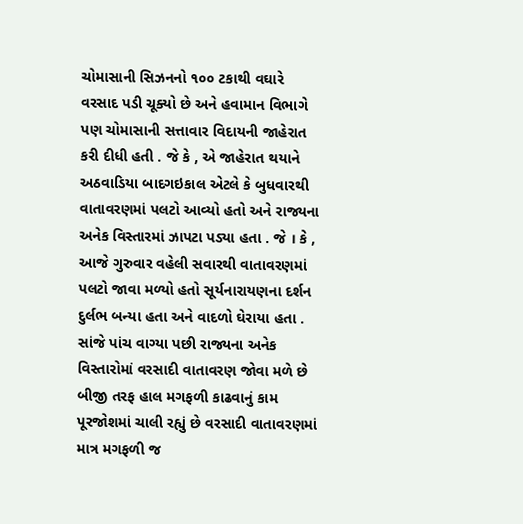ચોમાસાની સિઝનનો ૧૦૦ ટકાથી વઘારે વરસાદ પડી ચૂક્યો છે અને હવામાન વિભાગે પણ ચોમાસાની સત્તાવાર વિદાયની જાહેરાત કરી દીધી હતી . જે કે , એ જાહેરાત થયાને અઠવાડિયા બાદગઇકાલ એટલે કે બુધવારથી વાતાવરણમાં પલટો આવ્યો હતો અને રાજ્યના અનેક વિસ્તારમાં ઝાપટા પડ્યા હતા . જે । કે , આજે ગુરુવાર વહેલી સવારથી વાતાવરણમાં પલટો જાવા મળ્યો હતો સૂર્યનારાયણના દર્શન દુર્લભ બન્યા હતા અને વાદળો ઘેરાયા હતા . સાંજે પાંચ વાગ્યા પછી રાજ્યના અનેક વિસ્તારોમાં વરસાદી વાતાવરણ જોવા મળે છે બીજી તરફ હાલ મગફળી કાઢવાનું કામ પૂરજોશમાં ચાલી રહ્યું છે વરસાદી વાતાવરણમાં માત્ર મગફળી જ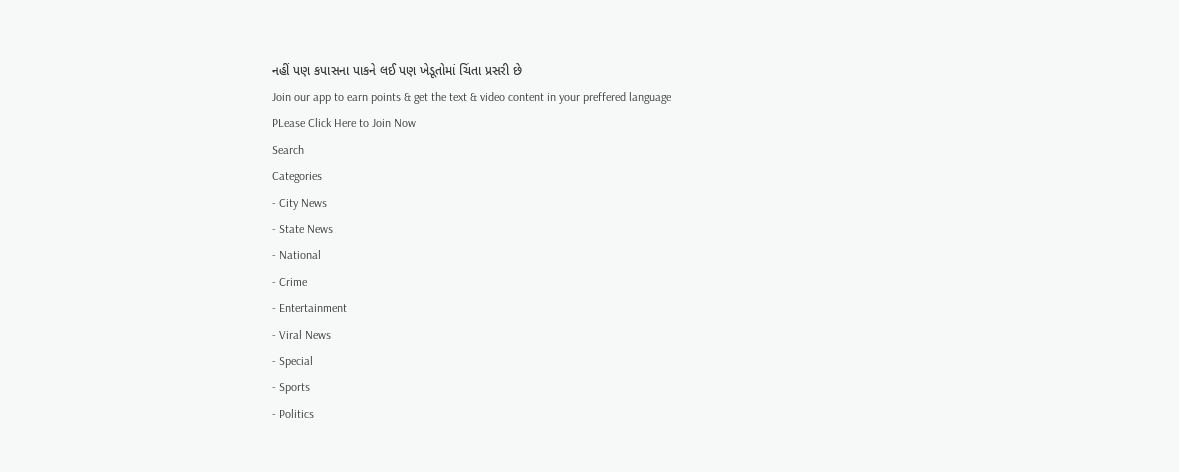નહીં પણ કપાસના પાકને લઈ પણ ખેડૂતોમાં ચિંતા પ્રસરી છે
Join our app to earn points & get the text & video content in your preffered language
PLease Click Here to Join Now
Search
Categories
- City News
- State News
- National
- Crime
- Entertainment
- Viral News
- Special
- Sports
- Politics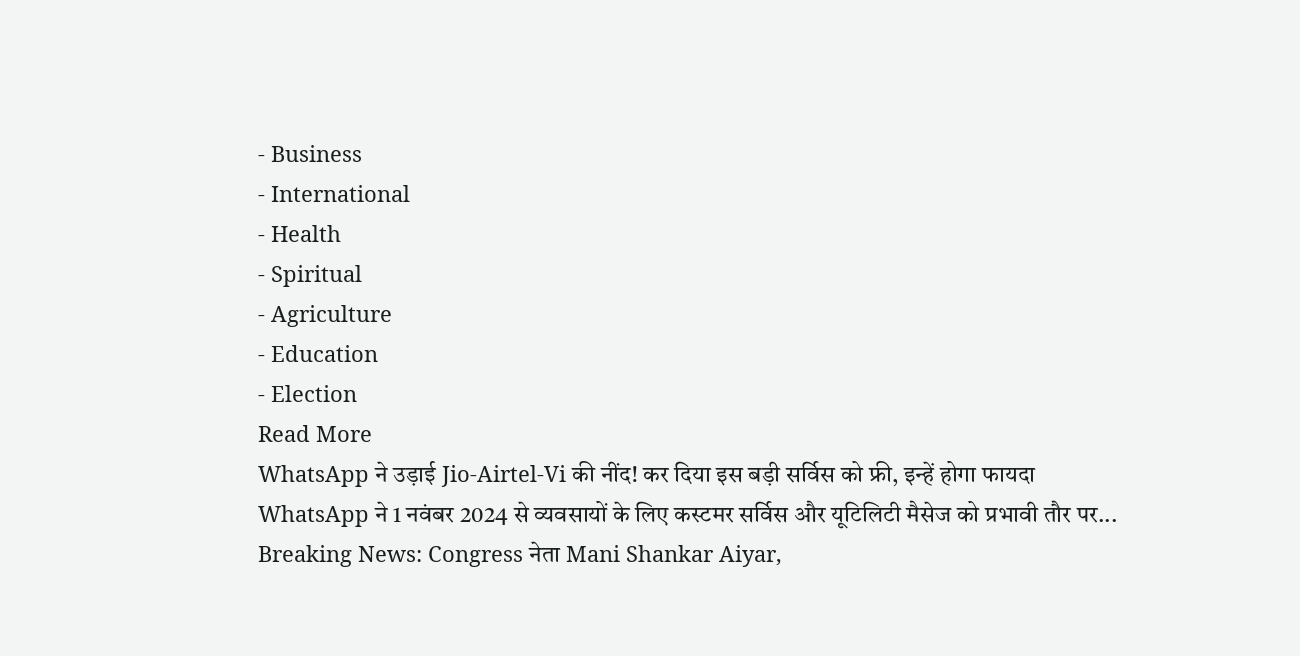- Business
- International
- Health
- Spiritual
- Agriculture
- Education
- Election
Read More
WhatsApp ने उड़ाई Jio-Airtel-Vi की नींद! कर दिया इस बड़ी सर्विस को फ्री, इन्हें होगा फायदा
WhatsApp ने 1 नवंबर 2024 से व्यवसायों के लिए कस्टमर सर्विस और यूटिलिटी मैसेज को प्रभावी तौर पर...
Breaking News: Congress नेता Mani Shankar Aiyar,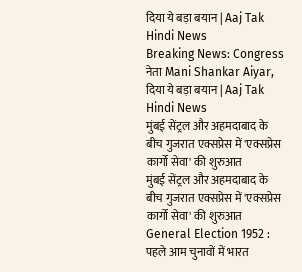दिया ये बड़ा बयान | Aaj Tak Hindi News
Breaking News: Congress नेता Mani Shankar Aiyar, दिया ये बड़ा बयान | Aaj Tak Hindi News
मुंबई सेंट्रल और अहमदाबाद के बीच गुजरात एक्सप्रेस में 'एक्सप्रेस कार्गो सेवा' की शुरुआत
मुंबई सेंट्रल और अहमदाबाद के बीच गुजरात एक्सप्रेस में 'एक्सप्रेस कार्गो सेवा' की शुरुआत
General Election 1952 : पहले आम चुनावों में भारत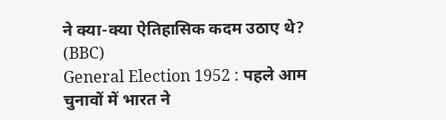ने क्या-क्या ऐतिहासिक कदम उठाए थे? (BBC)
General Election 1952 : पहले आम चुनावों में भारत ने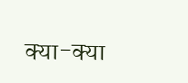क्या-क्या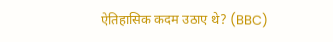ऐतिहासिक कदम उठाए थे? (BBC)